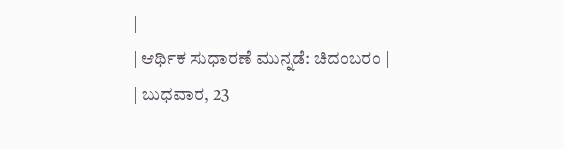|
| ಆರ್ಥಿಕ ಸುಧಾರಣೆ ಮುನ್ನಡೆ: ಚಿದಂಬರಂ |
| ಬುಧವಾರ, 23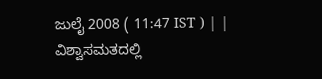ಜುಲೈ 2008 ( 11:47 IST ) | |
ವಿಶ್ವಾಸಮತದಲ್ಲಿ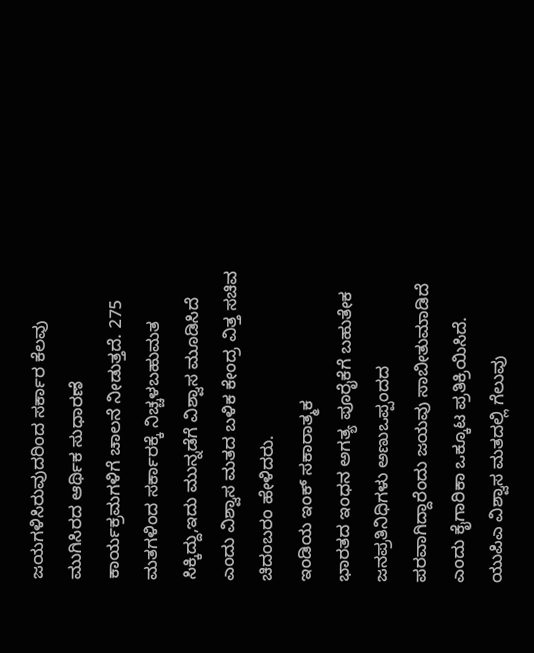ಜಯಗಳಿಸಿರುವುದರಿಂದ ಸರ್ಕಾರ ಕೆಲವು ಮುಗಿಸಿರದ ಆರ್ಥಿಕ ಸುಧಾರಣೆ ಕಾರ್ಯಕ್ರಮಗಳಿಗೆ ಚಾಲನೆ ನೀಡುತ್ತದೆ. 275 ಮತಗಳಿಂದ ಸರ್ಕಾರಕ್ಕೆ ನಿಚ್ಚಳಬಹುಮತ ಸಿಕ್ಕಿದ್ದು,ಇದು ಮುನ್ನಡೆಗೆ ವಿಶ್ವಾಸ ಮೂಡಿಸಿದೆ ಎಂದು ವಿಶ್ವಾಸ ಮತದ ಬಳಿಕ ಕೇಂದ್ರ ವಿತ್ತ ಸಚಿವ ಚಿದಂಬರಂ ಹೇಳಿದರು.
ಇಂಡಿಯ ಇಂಕ್ ಸಕಾರಾತ್ಮಕ
ಭಾರತದ ಇಂಧನ ಅಗತ್ಯ ಪೂರೈಕೆಗೆ ಬಹುತೇಕ ಜನಪ್ರತಿನಿಧಿಗಳು ಅಣುಒಪ್ಪಂದದ ಪರವಾಗಿದ್ದಾರೆಂದು ಜಯವು ಸಾಬೀತುಮಾಡಿದೆ ಎಂದು ಕೈಗಾರಿಕಾ ಒಕ್ಕೂಟ ಪ್ರತಿಕ್ರಿಯಿಸಿದೆ.
ಯುಪಿಎ ವಿಶ್ವಾಸ ಮತದಲ್ಲಿ ಗೆಲುವು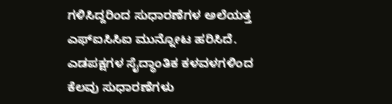ಗಳಿಸಿದ್ದರಿಂದ ಸುಧಾರಣೆಗಳ ಅಲೆಯತ್ತ ಎಫ್ಐಸಿಸಿಐ ಮುನ್ನೋಟ ಹರಿಸಿದೆ. ಎಡಪಕ್ಷಗಳ ಸೈದ್ಧಾಂತಿಕ ಕಳವಳಗಳಿಂದ ಕೆಲವು ಸುಧಾರಣೆಗಳು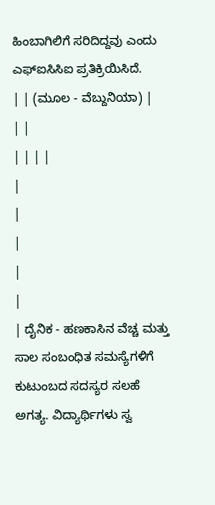ಹಿಂಬಾಗಿಲಿಗೆ ಸರಿದಿದ್ದವು ಎಂದು ಎಫ್ಐಸಿಸಿಐ ಪ್ರತಿಕ್ರಿಯಿಸಿದೆ.
| | (ಮೂಲ - ವೆಬ್ದುನಿಯಾ) |
| |
| | | |
|
|
|
|
|
| ದೈನಿಕ - ಹಣಕಾಸಿನ ವೆಚ್ಚ ಮತ್ತು ಸಾಲ ಸಂಬಂಧಿತ ಸಮಸ್ಯೆಗಳಿಗೆ ಕುಟುಂಬದ ಸದಸ್ಯರ ಸಲಹೆ ಅಗತ್ಯ. ವಿದ್ಯಾರ್ಥಿಗಳು ಸ್ವ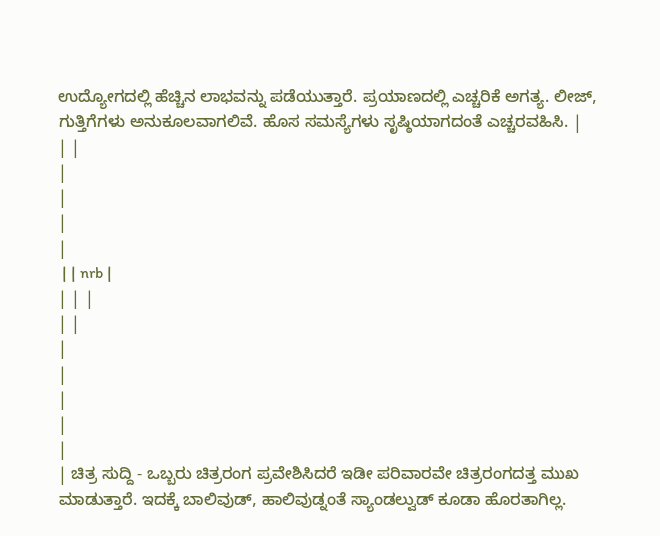ಉದ್ಯೋಗದಲ್ಲಿ ಹೆಚ್ಚಿನ ಲಾಭವನ್ನು ಪಡೆಯುತ್ತಾರೆ. ಪ್ರಯಾಣದಲ್ಲಿ ಎಚ್ಚರಿಕೆ ಅಗತ್ಯ. ಲೀಜ್, ಗುತ್ತಿಗೆಗಳು ಅನುಕೂಲವಾಗಲಿವೆ. ಹೊಸ ಸಮಸ್ಯೆಗಳು ಸೃಷ್ಠಿಯಾಗದಂತೆ ಎಚ್ಚರವಹಿಸಿ. |
| |
|
|
|
|
 | | nrb |
| | |
| |
|
|
|
|
|
| ಚಿತ್ರ ಸುದ್ದಿ - ಒಬ್ಬರು ಚಿತ್ರರಂಗ ಪ್ರವೇಶಿಸಿದರೆ ಇಡೀ ಪರಿವಾರವೇ ಚಿತ್ರರಂಗದತ್ತ ಮುಖ ಮಾಡುತ್ತಾರೆ. ಇದಕ್ಕೆ ಬಾಲಿವುಡ್, ಹಾಲಿವುಡ್ನಂತೆ ಸ್ಯಾಂಡಲ್ವುಡ್ ಕೂಡಾ ಹೊರತಾಗಿಲ್ಲ.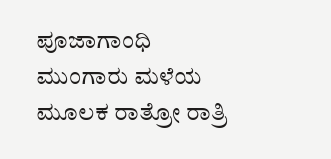ಪೂಜಾಗಾಂಧಿ ಮುಂಗಾರು ಮಳೆಯ ಮೂಲಕ ರಾತ್ರೋ ರಾತ್ರಿ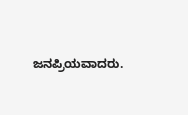ಜನಪ್ರಿಯವಾದರು.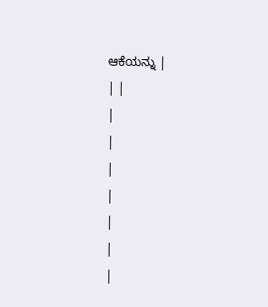ಆಕೆಯನ್ನು |
| |
|
|
|
|
|
|
|